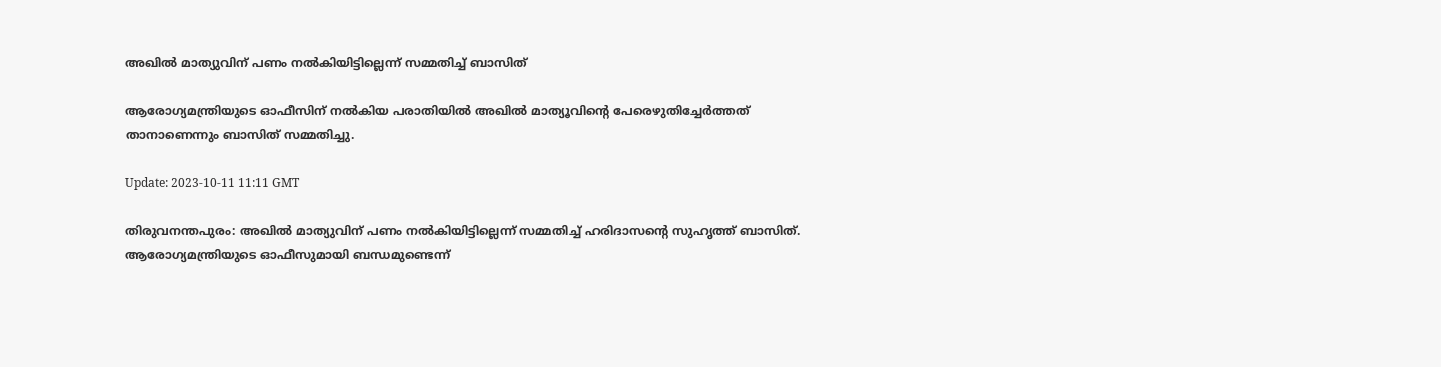അഖിൽ മാത്യുവിന് പണം നൽകിയിട്ടില്ലെന്ന് സമ്മതിച്ച് ബാസിത്

ആരോഗ്യമന്ത്രിയുടെ ഓഫീസിന് നൽകിയ പരാതിയിൽ അഖിൽ മാത്യൂവിന്റെ പേരെഴുതിച്ചേർത്തത് താനാണെന്നും ബാസിത് സമ്മതിച്ചു.

Update: 2023-10-11 11:11 GMT

തിരുവനന്തപുരം: അഖിൽ മാത്യുവിന് പണം നൽകിയിട്ടില്ലെന്ന് സമ്മതിച്ച് ഹരിദാസന്റെ സുഹൃത്ത് ബാസിത്. ആരോഗ്യമന്ത്രിയുടെ ഓഫീസുമായി ബന്ധമുണ്ടെന്ന്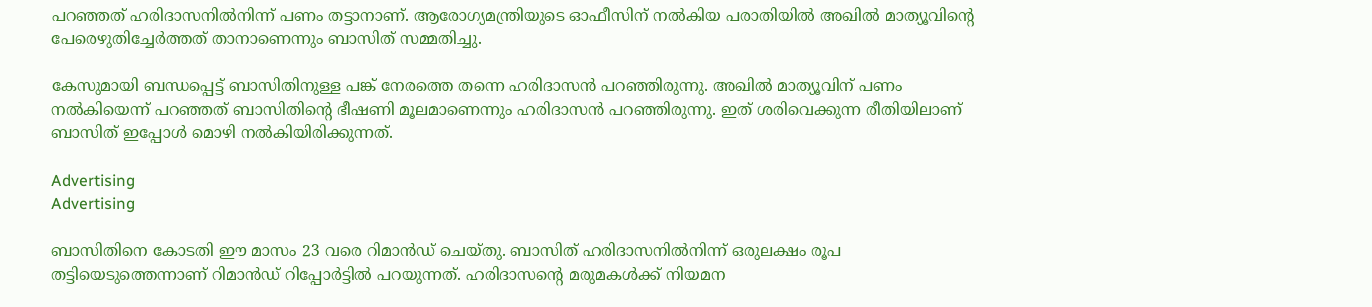പറഞ്ഞത് ഹരിദാസനിൽനിന്ന് പണം തട്ടാനാണ്. ആരോഗ്യമന്ത്രിയുടെ ഓഫീസിന് നൽകിയ പരാതിയിൽ അഖിൽ മാത്യൂവിന്റെ പേരെഴുതിച്ചേർത്തത് താനാണെന്നും ബാസിത് സമ്മതിച്ചു.

കേസുമായി ബന്ധപ്പെട്ട് ബാസിതിനുള്ള പങ്ക് നേരത്തെ തന്നെ ഹരിദാസൻ പറഞ്ഞിരുന്നു. അഖിൽ മാത്യൂവിന് പണം നൽകിയെന്ന് പറഞ്ഞത് ബാസിതിന്റെ ഭീഷണി മൂലമാണെന്നും ഹരിദാസൻ പറഞ്ഞിരുന്നു. ഇത് ശരിവെക്കുന്ന രീതിയിലാണ് ബാസിത് ഇപ്പോൾ മൊഴി നൽകിയിരിക്കുന്നത്.

Advertising
Advertising

ബാസിതിനെ കോടതി ഈ മാസം 23 വരെ റിമാൻഡ് ചെയ്തു. ബാസിത് ഹരിദാസനിൽനിന്ന് ഒരുലക്ഷം രൂപ തട്ടിയെടുത്തെന്നാണ് റിമാൻഡ് റിപ്പോർട്ടിൽ പറയുന്നത്. ഹരിദാസന്റെ മരുമകൾക്ക് നിയമന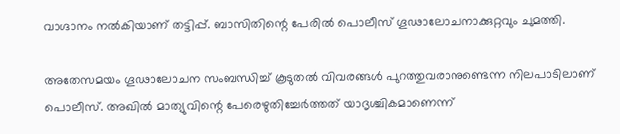വാഗ്ദാനം നൽകിയാണ് തട്ടിപ്പ്. ബാസിതിന്റെ പേരിൽ പൊലീസ് ഗൂഢാലോചനാക്കുറ്റവും ചുമത്തി.

അതേസമയം ഗൂഢാലോചന സംബന്ധിച്ച് കൂടുതൽ വിവരങ്ങൾ പുറത്തുവരാനുണ്ടെന്ന നിലപാടിലാണ് പൊലീസ്. അഖിൽ മാത്യുവിന്റെ പേരെഴുതിച്ചേർത്തത് യാദൃശ്ചികമാണെന്ന്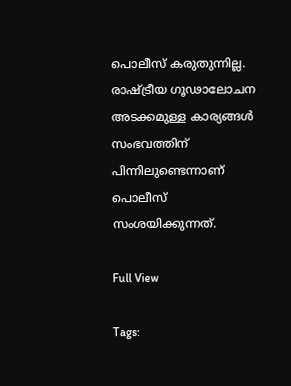പൊലീസ് കരുതുന്നില്ല. രാഷ്ട്രീയ ഗൂഢാലോചന അടക്കമുള്ള കാര്യങ്ങൾ സംഭവത്തിന് പിന്നിലുണ്ടെന്നാണ് പൊലീസ് സംശയിക്കുന്നത്.

Full View

Tags: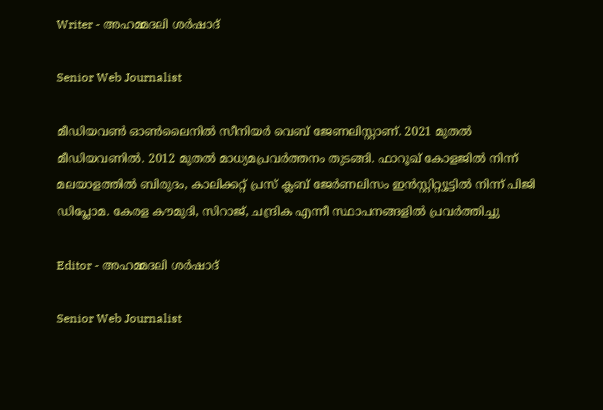Writer - അഹമ്മദലി ശര്‍ഷാദ്

Senior Web Journalist

മീഡിയവൺ ഓൺലൈനിൽ സീനിയർ വെബ് ജേണലിസ്റ്റാണ്. 2021 മുതൽ മീഡിയവണിൽ. 2012 മുതൽ മാധ്യമപ്രവർത്തനം തുടങ്ങി. ഫാറൂഖ് കോളജിൽ നിന്ന് മലയാളത്തിൽ ബിരുദം, കാലിക്കറ്റ് പ്രസ് ക്ലബ് ജേർണലിസം ഇൻസ്റ്റിറ്റ്യൂട്ടിൽ നിന്ന് പിജി ഡിപ്ലോമ. കേരള കൗമുദി, സിറാജ്, ചന്ദ്രിക എന്നീ സ്ഥാപനങ്ങളിൽ പ്രവർത്തിച്ചു

Editor - അഹമ്മദലി ശര്‍ഷാദ്

Senior Web Journalist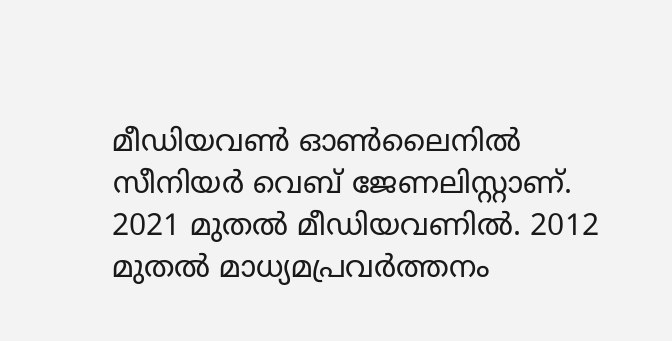മീഡിയവൺ ഓൺലൈനിൽ സീനിയർ വെബ് ജേണലിസ്റ്റാണ്. 2021 മുതൽ മീഡിയവണിൽ. 2012 മുതൽ മാധ്യമപ്രവർത്തനം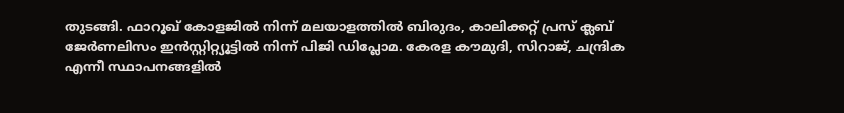തുടങ്ങി. ഫാറൂഖ് കോളജിൽ നിന്ന് മലയാളത്തിൽ ബിരുദം, കാലിക്കറ്റ് പ്രസ് ക്ലബ് ജേർണലിസം ഇൻസ്റ്റിറ്റ്യൂട്ടിൽ നിന്ന് പിജി ഡിപ്ലോമ. കേരള കൗമുദി, സിറാജ്, ചന്ദ്രിക എന്നീ സ്ഥാപനങ്ങളിൽ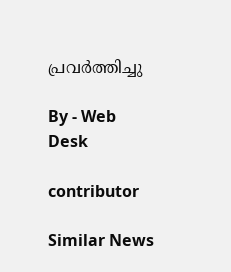പ്രവർത്തിച്ചു

By - Web Desk

contributor

Similar News